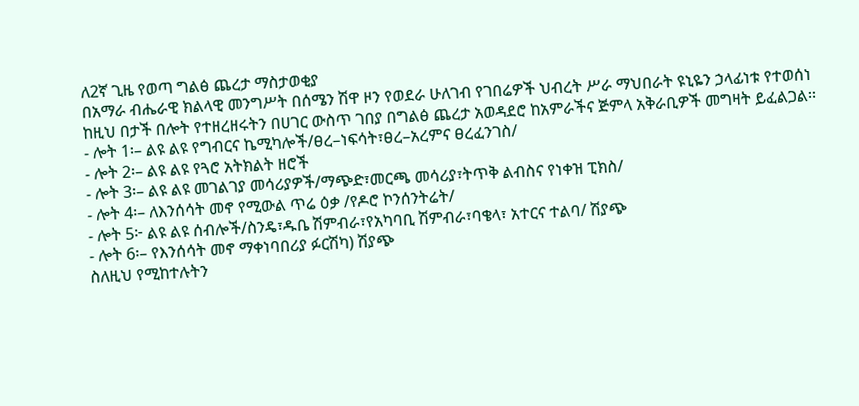ለ2ኛ ጊዜ የወጣ ግልፅ ጨረታ ማስታወቂያ
በአማራ ብሔራዊ ክልላዊ መንግሥት በሰሜን ሽዋ ዞን የወደራ ሁለገብ የገበሬዎች ህብረት ሥራ ማህበራት ዩኒዬን ኃላፊነቱ የተወሰነ ከዚህ በታች በሎት የተዘረዘሩትን በሀገር ውስጥ ገበያ በግልፅ ጨረታ አወዳደሮ ከአምራችና ጅምላ አቅራቢዎች መግዛት ይፈልጋል፡፡
- ሎት 1፡– ልዩ ልዩ የግብርና ኬሚካሎች/ፀረ–ነፍሳት፣ፀረ–አረምና ፀረፈንገስ/
- ሎት 2፡– ልዩ ልዩ የጓሮ አትክልት ዘሮች
- ሎት 3፡– ልዩ ልዩ መገልገያ መሳሪያዎች/ማጭድ፣መርጫ መሳሪያ፣ትጥቅ ልብስና የነቀዝ ፒክስ/
- ሎት 4፡– ለእንሰሳት መኖ የሚውል ጥሬ ዕቃ /የዶሮ ኮንሰንትሬት/
- ሎት 5፦ ልዩ ልዩ ሰብሎች/ስንዴ፣ዱቤ ሽምብራ፣የአካባቢ ሽምብራ፣ባቄላ፣ አተርና ተልባ/ ሽያጭ
- ሎት 6፡– የእንሰሳት መኖ ማቀነባበሪያ ፉርሽካ) ሽያጭ
ስለዚህ የሚከተሉትን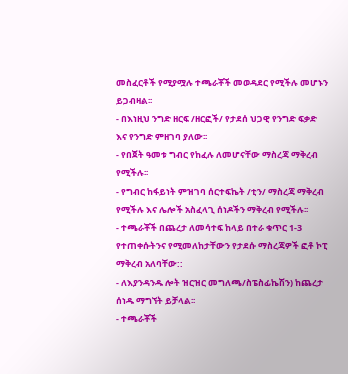መስፈርቶች የሚያሟሉ ተጫራቾች መወዳደር የሚችሉ መሆኑን ይጋብዛል፡፡
- በእነዚህ ንግድ ዘርፍ /ዘርፎች/ የታደሰ ህጋዊ የንግድ ፍቃድ እና የንግድ ምዘገባ ያለው፡፡
- የበጀት ዓመቱ ግብር የከፈሉ ለመሆናቸው ማስረጃ ማቅረብ የሚችሉ፡፡
- የግብር ከፋይነት ምዝገባ ሰርተፍኬት /ቲን/ ማስረጃ ማቅረብ የሚችሉ እና ሌሎች አስፈላጊ ሰነዶችን ማቅረብ የሚችሉ፡፡
- ተጫራቾች በጨረታ ለመሳተፍ ከላይ በተራ ቁጥር 1-3 የተጠቀሱትንና የሚመለከታቸውን የታደሱ ማስረጃዎች ፎቶ ኮፒ ማቅረብ አለባቸው::
- ለእያንዳንዱ ሎት ዝርዝር መግለጫ/ስፔስፊኬሽን) ከጨረታ ሰነዱ ማግኘት ይቻላል፡፡
- ተጫራቾች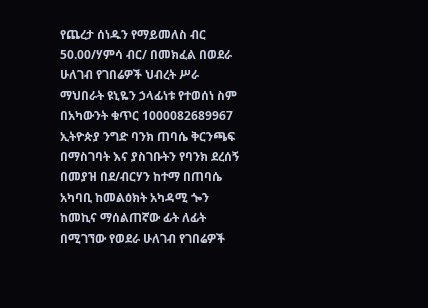የጨረታ ሰነዱን የማይመለስ ብር 50.00/ሃምሳ ብር/ በመክፈል በወደራ ሁለገብ የገበሬዎች ህብረት ሥራ ማህበራት ዩኒዬን ኃላፊነቱ የተወሰነ ስም በአካውንት ቁጥር 1000082689967 ኢትዮጵያ ንግድ ባንክ ጠባሴ ቅርንጫፍ በማስገባት እና ያስገቡትን የባንክ ደረሰኝ በመያዝ በደ/ብርሃን ከተማ በጠባሴ አካባቢ ከመልዕክት አካዳሚ ጐን ከመኪና ማሰልጠኛው ፊት ለፊት በሚገኘው የወደራ ሁለገብ የገበሬዎች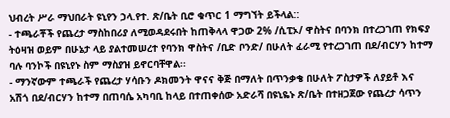ህብረት ሥራ ማህበራት ዩኒየን ኃላ.የተ. ጽ/ቤት ቢሮ ቁጥር 1 ማግኘት ይችላል::
- ተጫራቾች የጨረታ ማስከበሪያ ለሚወዳደሩበት ከጠቅላላ ዋጋው 2% /ሲፒኦ/ ዋስትና በባንክ በተረጋገጠ የክፍያ ትዕዛዝ ወይም በሁኔታ ላይ ያልተመሠረተ የባንክ ዋስትና /ቢድ ቦንድ/ በሁለት ፈራሚ የተረጋገጠ በደ/ብርሃን ከተማ ባሉ ባንኮች በዩኒየኑ ስም ማስያዝ ይኖርባቸዋል፡፡
- ማንኛውም ተጫራች የጨረታ ሃሳቡን ዶክመንት ዋናና ቅጅ በማለት በጥንቃቄ በሁለት ፖስታዎች ለያይቶ እና አሽጎ በደ/ብርሃን ከተማ በጠባሴ አካባቢ ከላይ በተጠቀሰው አድራሻ በዩኒዬኑ ጽ/ቤት በተዘጋጀው የጨረታ ሳጥን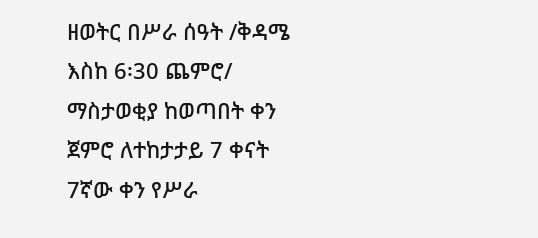ዘወትር በሥራ ሰዓት /ቅዳሜ እስከ 6፡30 ጨምሮ/ ማስታወቂያ ከወጣበት ቀን ጀምሮ ለተከታታይ 7 ቀናት 7ኛው ቀን የሥራ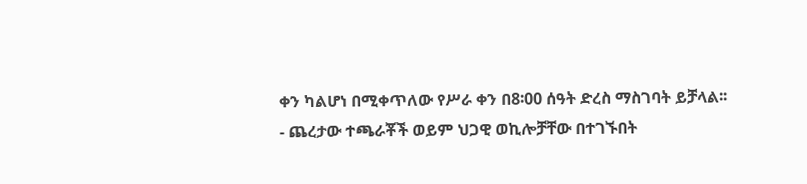ቀን ካልሆነ በሚቀጥለው የሥራ ቀን በ8፡00 ሰዓት ድረስ ማስገባት ይቻላል፡፡
- ጨረታው ተጫራቾች ወይም ህጋዊ ወኪሎቻቸው በተገኙበት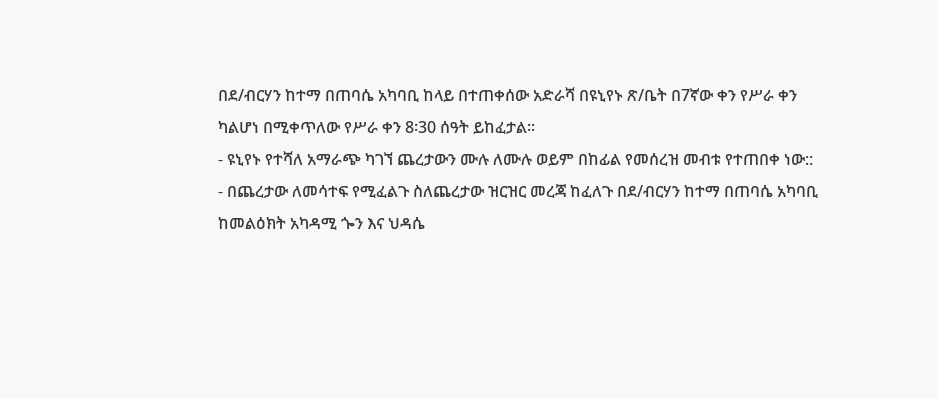በደ/ብርሃን ከተማ በጠባሴ አካባቢ ከላይ በተጠቀሰው አድራሻ በዩኒየኑ ጽ/ቤት በ7ኛው ቀን የሥራ ቀን ካልሆነ በሚቀጥለው የሥራ ቀን 8፡30 ሰዓት ይከፈታል፡፡
- ዩኒየኑ የተሻለ አማራጭ ካገኘ ጨረታውን ሙሉ ለሙሉ ወይም በከፊል የመሰረዝ መብቱ የተጠበቀ ነው::
- በጨረታው ለመሳተፍ የሚፈልጉ ስለጨረታው ዝርዝር መረጃ ከፈለጉ በደ/ብርሃን ከተማ በጠባሴ አካባቢ ከመልዕክት አካዳሚ ጐን እና ህዳሴ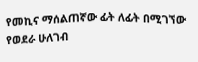የመኪና ማሰልጠኛው ፊት ለፊት በሚገኘው የወደራ ሁለገብ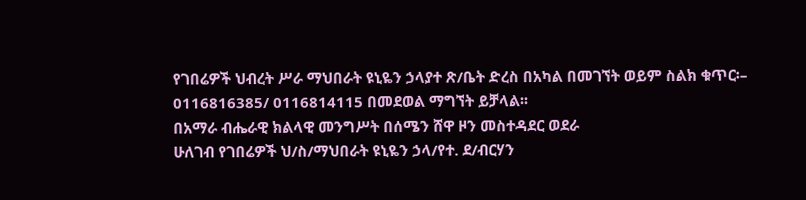የገበሬዎች ህብረት ሥራ ማህበራት ዩኒዬን ኃላያተ ጽ/ቤት ድረስ በአካል በመገኘት ወይም ስልክ ቁጥር፡– 0116816385/ 0116814115 በመደወል ማግኘት ይቻላል፡፡
በአማራ ብሔራዊ ክልላዊ መንግሥት በሰሜን ሸዋ ዞን መስተዳደር ወደራ
ሁለገብ የገበሬዎች ህ/ስ/ማህበራት ዩኒዬን ኃላ/የተ. ደ/ብርሃን